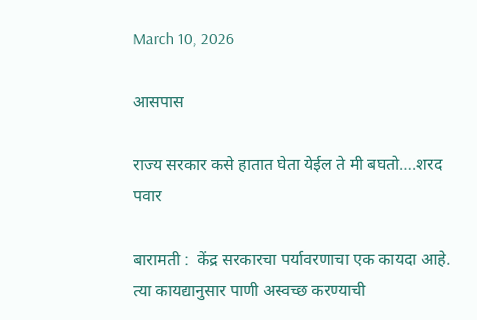March 10, 2026

आसपास

राज्य सरकार कसे हातात घेता येईल ते मी बघतो….शरद पवार

बारामती :  केंद्र सरकारचा पर्यावरणाचा एक कायदा आहे. त्या कायद्यानुसार पाणी अस्वच्छ करण्याची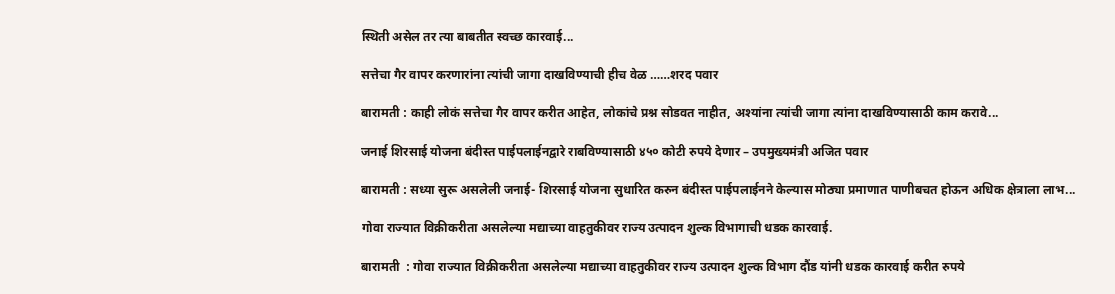स्थिती असेल तर त्या बाबतीत स्वच्छ कारवाई...

सत्तेचा गैर वापर करणारांना त्यांची जागा दाखविण्याची हीच वेळ ……शरद पवार

बारामती : काही लोकं सत्तेचा गैर वापर करीत आहेत, लोकांचे प्रश्न सोडवत नाहीत, अश्यांना त्यांची जागा त्यांना दाखविण्यासाठी काम करावे...

जनाई शिरसाई योजना बंदीस्त पाईपलाईनद्वारे राबविण्यासाठी ४५० कोटी रुपये देणार – उपमुख्यमंत्री अजित पवार

बारामती : सध्या सुरू असलेली जनाई- शिरसाई योजना सुधारित करुन बंदीस्त पाईपलाईनने केल्यास मोठ्या प्रमाणात पाणीबचत होऊन अधिक क्षेत्राला लाभ...

गोवा राज्यात विक्रीकरीता असलेल्या मद्याच्या वाहतुकीवर राज्य उत्पादन शुल्क विभागाची धडक कारवाई.

बारामती  : गोवा राज्यात विक्रीकरीता असलेल्या मद्याच्या वाहतुकीवर राज्य उत्पादन शुल्क विभाग दौंड यांनी धडक कारवाई करीत रुपये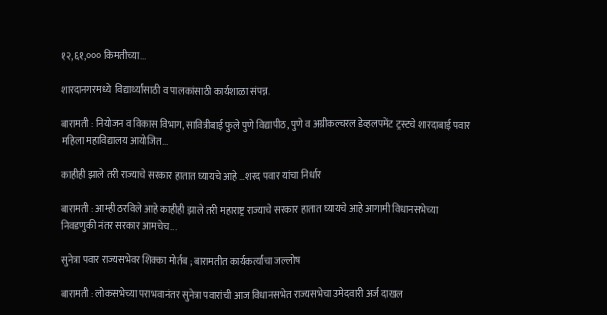१२,६१,००० किमतीच्या...

शारदानगरमध्ये  विद्यार्थ्यांसाठी व पालकांसाठी कार्यशाळा संपन्न.

बारामती : नियोजन व विकास विभाग, सावित्रीबाई फुले पुणे विद्यापीठ, पुणे व अग्रीकल्चरल डेव्हलपमेंट ट्रस्टचे शारदाबाई पवार महिला महाविद्यालय आयोजित...

काहीही झाले तरी राज्याचे सरकार हातात घ्यायचे आहे …शरद पवार यांचा निर्धार

बारामती : आम्ही ठरविले आहे काहीही झाले तरी महाराष्ट्र राज्याचे सरकार हातात घ्यायचे आहे आगामी विधानसभेच्या निवडणुकी नंतर सरकार आमचेच...

सुनेत्रा पवार राज्यसभेवर शिक्का मोर्तब ; बारामतीत कार्यकर्त्यांचा जल्लोष

बारामती : लोकसभेच्या पराभवानंतर सुनेत्रा पवारांची आज विधानसभेत राज्यसभेचा उमेदवारी अर्ज दाखल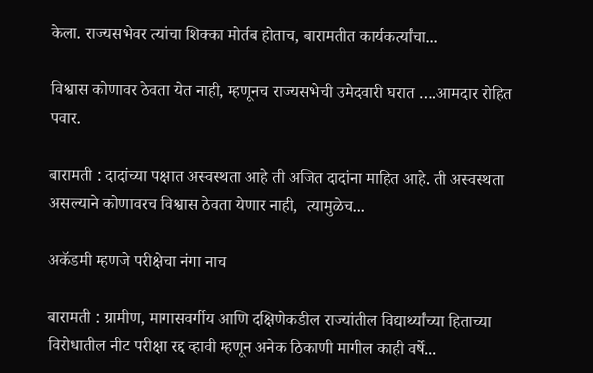केला. राज्यसभेवर त्यांचा शिक्का मोर्तब होताच, बारामतीत कार्यकर्त्यांचा...

विश्वास कोणावर ठेवता येत नाही, म्हणूनच राज्यसभेची उमेदवारी घरात ….आमदार रोहित पवार.

बारामती : दादांच्या पक्षात अस्वस्थता आहे ती अजित दादांना माहित आहे. ती अस्वस्थता असल्याने कोणावरच विश्वास ठेवता येणार नाही,  त्यामुळेच...

अकॅडमी म्हणजे परीक्षेचा नंगा नाच

बारामती : ग्रामीण, मागासवर्गीय आणि दक्षिणेकडील राज्यांतील विद्यार्थ्यांच्या हिताच्या विरोधातील नीट परीक्षा रद्द व्हावी म्हणून अनेक ठिकाणी मागील काही वर्षे...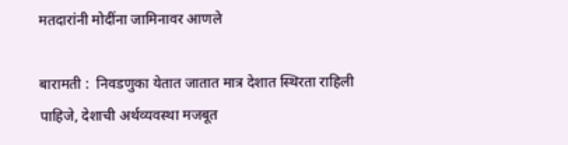मतदारांनी मोदींना जामिनावर आणले

बारामती :  निवडणुका येतात जातात मात्र देशात स्थिरता राहिली पाहिजे, देशाची अर्थव्यवस्था मजबूत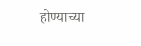होण्याच्या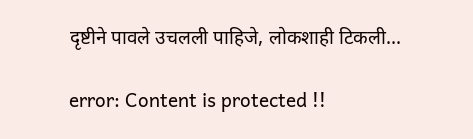दृष्टीने पावले उचलली पाहिजे, लोकशाही टिकली...

error: Content is protected !!